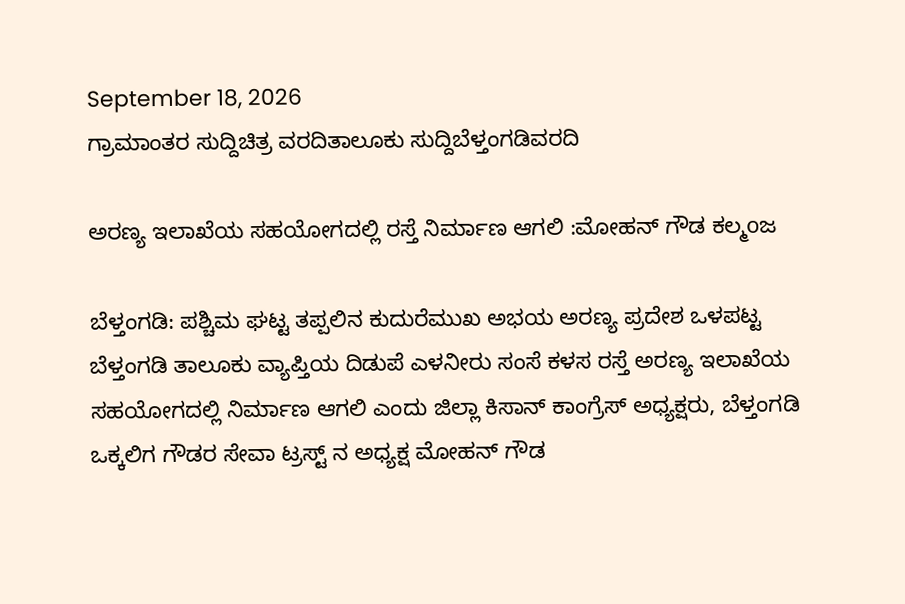September 18, 2026
ಗ್ರಾಮಾಂತರ ಸುದ್ದಿಚಿತ್ರ ವರದಿತಾಲೂಕು ಸುದ್ದಿಬೆಳ್ತಂಗಡಿವರದಿ

ಅರಣ್ಯ ಇಲಾಖೆಯ ಸಹಯೋಗದಲ್ಲಿ ರಸ್ತೆ ನಿರ್ಮಾಣ ಆಗಲಿ :ಮೋಹನ್ ಗೌಡ ಕಲ್ಮoಜ

ಬೆಳ್ತಂಗಡಿ: ಪಶ್ಚಿಮ ಘಟ್ಟ ತಪ್ಪಲಿನ ಕುದುರೆಮುಖ ಅಭಯ ಅರಣ್ಯ ಪ್ರದೇಶ ಒಳಪಟ್ಟ ಬೆಳ್ತಂಗಡಿ ತಾಲೂಕು ವ್ಯಾಪ್ತಿಯ ದಿಡುಪೆ ಎಳನೀರು ಸಂಸೆ ಕಳಸ ರಸ್ತೆ ಅರಣ್ಯ ಇಲಾಖೆಯ ಸಹಯೋಗದಲ್ಲಿ ನಿರ್ಮಾಣ ಆಗಲಿ ಎಂದು ಜಿಲ್ಲಾ ಕಿಸಾನ್ ಕಾಂಗ್ರೆಸ್ ಅಧ್ಯಕ್ಷರು, ಬೆಳ್ತಂಗಡಿ ಒಕ್ಕಲಿಗ ಗೌಡರ ಸೇವಾ ಟ್ರಸ್ಟ್ ನ ಅಧ್ಯಕ್ಷ ಮೋಹನ್ ಗೌಡ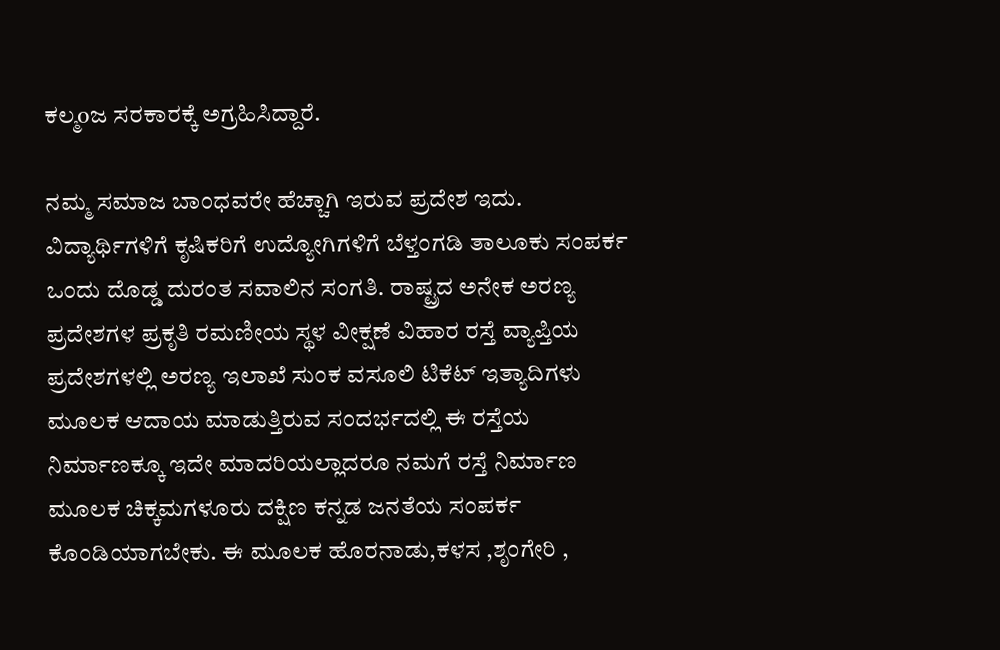ಕಲ್ಮoಜ ಸರಕಾರಕ್ಕೆ ಅಗ್ರಹಿಸಿದ್ದಾರೆ.

ನಮ್ಮ ಸಮಾಜ ಬಾಂಧವರೇ ಹೆಚ್ಚಾಗಿ ಇರುವ ಪ್ರದೇಶ ಇದು. ವಿದ್ಯಾರ್ಥಿಗಳಿಗೆ ಕೃಷಿಕರಿಗೆ ಉದ್ಯೋಗಿಗಳಿಗೆ ಬೆಳ್ತಂಗಡಿ ತಾಲೂಕು ಸಂಪರ್ಕ ಒಂದು ದೊಡ್ಡ ದುರಂತ ಸವಾಲಿನ ಸಂಗತಿ. ರಾಷ್ಟ್ರದ ಅನೇಕ ಅರಣ್ಯ ಪ್ರದೇಶಗಳ ಪ್ರಕೃತಿ ರಮಣೀಯ ಸ್ಥಳ ವೀಕ್ಷಣೆ ವಿಹಾರ ರಸ್ತೆ ವ್ಯಾಪ್ತಿಯ ಪ್ರದೇಶಗಳಲ್ಲಿ ಅರಣ್ಯ ಇಲಾಖೆ ಸುಂಕ ವಸೂಲಿ ಟಿಕೆಟ್ ಇತ್ಯಾದಿಗಳು ಮೂಲಕ ಆದಾಯ ಮಾಡುತ್ತಿರುವ ಸಂದರ್ಭದಲ್ಲಿ ಈ ರಸ್ತೆಯ ನಿರ್ಮಾಣಕ್ಕೂ ಇದೇ ಮಾದರಿಯಲ್ಲಾದರೂ ನಮಗೆ ರಸ್ತೆ ನಿರ್ಮಾಣ ಮೂಲಕ ಚಿಕ್ಕಮಗಳೂರು ದಕ್ಷಿಣ ಕನ್ನಡ ಜನತೆಯ ಸಂಪರ್ಕ ಕೊಂಡಿಯಾಗಬೇಕು. ಈ ಮೂಲಕ ಹೊರನಾಡು,ಕಳಸ ,ಶೃಂಗೇರಿ ,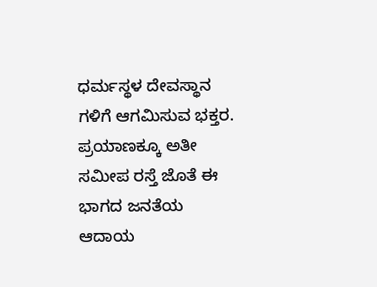ಧರ್ಮಸ್ಥಳ ದೇವಸ್ಥಾನ ಗಳಿಗೆ ಆಗಮಿಸುವ ಭಕ್ತರ. ಪ್ರಯಾಣಕ್ಕೂ ಅತೀ ಸಮೀಪ ರಸ್ತೆ ಜೊತೆ ಈ ಭಾಗದ ಜನತೆಯ ಆದಾಯ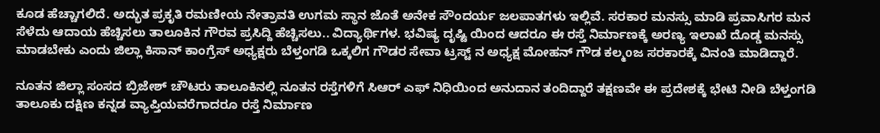ಕೂಡ ಹೆಚ್ಚಾಗಲಿದೆ. ಅದ್ಭುತ ಪ್ರಕೃತಿ ರಮಣೀಯ ನೇತ್ರಾವತಿ ಉಗಮ ಸ್ಥಾನ ಜೊತೆ ಅನೇಕ ಸೌಂದರ್ಯ ಜಲಪಾತಗಳು ಇಲ್ಲಿವೆ. ಸರಕಾರ ಮನಸ್ಸು ಮಾಡಿ ಪ್ರವಾಸಿಗರ ಮನ ಸೆಳೆದು ಆದಾಯ ಹೆಚ್ಚಿಸಲು ತಾಲೂಕಿನ ಗೌರವ ಪ್ರಸಿದ್ದಿ ಹೆಚ್ಚಿಸಲು.. ವಿದ್ಯಾರ್ಥಿಗಳ. ಭವಿಷ್ಯ ದೃಷ್ಟಿ ಯಿಂದ ಆದರೂ ಈ ರಸ್ತೆ ನಿರ್ಮಾಣಕ್ಕೆ ಅರಣ್ಯ ಇಲಾಖೆ ದೊಡ್ಡ ಮನಸ್ಸು ಮಾಡಬೇಕು ಎಂದು ಜಿಲ್ಲಾ ಕಿಸಾನ್ ಕಾಂಗ್ರೆಸ್ ಅಧ್ಯಕ್ಷರು ಬೆಳ್ತಂಗಡಿ ಒಕ್ಕಲಿಗ ಗೌಡರ ಸೇವಾ ಟ್ರಸ್ಟ್ ನ ಅಧ್ಯಕ್ಷ ಮೋಹನ್ ಗೌಡ ಕಲ್ಮoಜ ಸರಕಾರಕ್ಕೆ ವಿನಂತಿ ಮಾಡಿದ್ದಾರೆ.

ನೂತನ ಜಿಲ್ಲಾ ಸಂಸದ ಬ್ರಿಜೇಶ್ ಚೌಟರು ತಾಲೂಕಿನಲ್ಲಿ ನೂತನ ರಸ್ತೆಗಳಿಗೆ ಸಿಆರ್ ಎಫ್ ನಿಧಿಯಿಂದ ಅನುದಾನ ತಂದಿದ್ದಾರೆ ತಕ್ಷಣವೇ ಈ ಪ್ರದೇಶಕ್ಕೆ ಭೇಟಿ ನೀಡಿ ಬೆಳ್ತಂಗಡಿ ತಾಲೂಕು ದಕ್ಷಿಣ ಕನ್ನಡ ವ್ಯಾಪ್ತಿಯವರೆಗಾದರೂ ರಸ್ತೆ ನಿರ್ಮಾಣ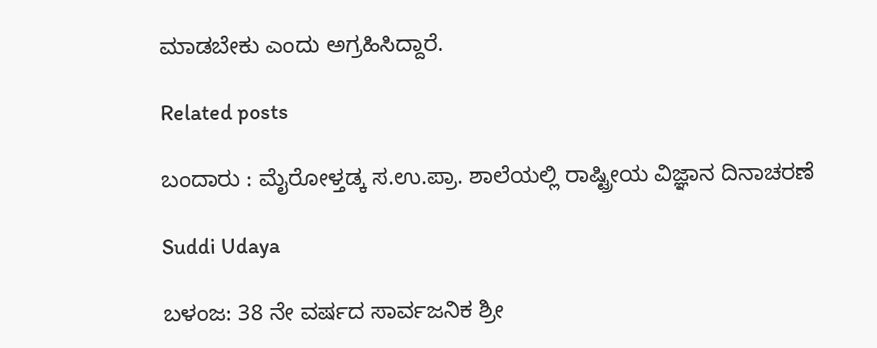ಮಾಡಬೇಕು ಎಂದು ಅಗ್ರಹಿಸಿದ್ದಾರೆ.

Related posts

ಬಂದಾರು : ಮೈರೋಳ್ತಡ್ಕ ಸ.ಉ.ಪ್ರಾ. ಶಾಲೆಯಲ್ಲಿ ರಾಷ್ಟ್ರೀಯ ವಿಜ್ಞಾನ ದಿನಾಚರಣೆ

Suddi Udaya

ಬಳಂಜ: 38 ನೇ ವರ್ಷದ ಸಾರ್ವಜನಿಕ ಶ್ರೀ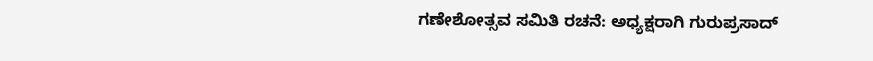ಗಣೇಶೋತ್ಸವ ಸಮಿತಿ ರಚನೆ: ಅಧ್ಯಕ್ಷರಾಗಿ ಗುರುಪ್ರಸಾದ್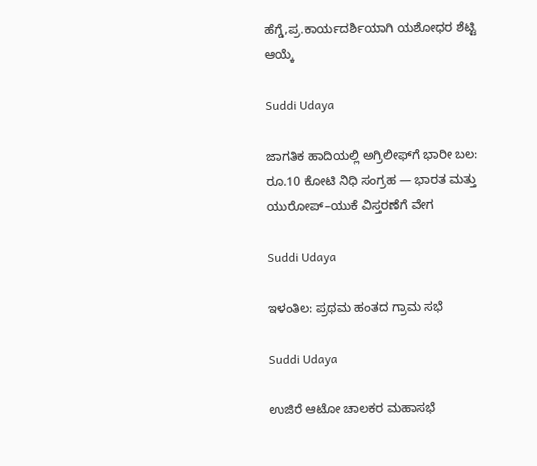ಹೆಗ್ಡೆ,ಪ್ರ.ಕಾರ್ಯದರ್ಶಿಯಾಗಿ ಯಶೋಧರ ಶೆಟ್ಟಿ ಆಯ್ಕೆ

Suddi Udaya

ಜಾಗತಿಕ ಹಾದಿಯಲ್ಲಿ ಅಗ್ರಿಲೀಫ್‌ಗೆ ಭಾರೀ ಬಲ: ರೂ.10 ಕೋಟಿ ನಿಧಿ ಸಂಗ್ರಹ — ಭಾರತ ಮತ್ತು ಯುರೋಪ್–ಯುಕೆ ವಿಸ್ತರಣೆಗೆ ವೇಗ

Suddi Udaya

ಇಳಂತಿಲ: ಪ್ರಥಮ ಹಂತದ ಗ್ರಾಮ ಸಭೆ

Suddi Udaya

ಉಜಿರೆ ಆಟೋ ಚಾಲಕರ ಮಹಾಸಭೆ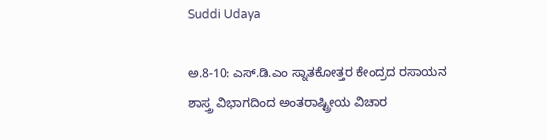Suddi Udaya

ಅ.8-10: ಎಸ್.ಡಿ.ಎಂ ಸ್ನಾತಕೋತ್ತರ ಕೇಂದ್ರದ ರಸಾಯನ ಶಾಸ್ತ್ರ ವಿಭಾಗದಿಂದ ಅಂತರಾಷ್ಟ್ರೀಯ ವಿಚಾರ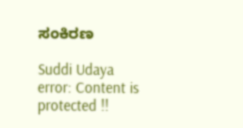ಸಂಕಿರಣ

Suddi Udaya
error: Content is protected !!